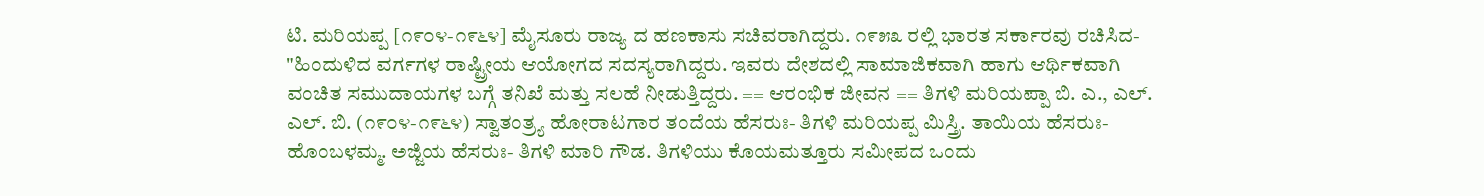ಟಿ. ಮರಿಯಪ್ಪ [೧೯೦೪-೧೯೬೪] ಮೈಸೂರು ರಾಜ್ಯ ದ ಹಣಕಾಸು ಸಚಿವರಾಗಿದ್ದರು. ೧೯೫೩ ರಲ್ಲಿ ಭಾರತ ಸರ್ಕಾರವು ರಚಿಸಿದ- "ಹಿಂದುಳಿದ ವರ್ಗಗಳ ರಾಷ್ಟ್ರೀಯ ಆಯೋಗದ ಸದಸ್ಯರಾಗಿದ್ದರು. ಇವರು ದೇಶದಲ್ಲಿ ಸಾಮಾಜಿಕವಾಗಿ ಹಾಗು ಆರ್ಥಿಕವಾಗಿ ವಂಚಿತ ಸಮುದಾಯಗಳ ಬಗ್ಗೆ ತನಿಖೆ ಮತ್ತು ಸಲಹೆ ನೀಡುತ್ತಿದ್ದರು. == ಆರಂಭಿಕ ಜೀವನ == ತಿಗಳಿ ಮರಿಯಪ್ಪಾ ಬಿ. ಎ., ಎಲ್. ಎಲ್. ಬಿ. (೧೯೦೪-೧೯೬೪) ಸ್ವಾತಂತ್ರ್ಯ ಹೋರಾಟಗಾರ ತಂದೆಯ ಹೆಸರುಃ- ತಿಗಳಿ ಮರಿಯಪ್ಪ ಮಿಸ್ತ್ರಿ. ತಾಯಿಯ ಹೆಸರುಃ- ಹೊಂಬಳಮ್ಮ. ಅಜ್ಜಿಯ ಹೆಸರುಃ- ತಿಗಳಿ ಮಾರಿ ಗೌಡ. ತಿಗಳಿಯು ಕೊಯಮತ್ತೂರು ಸಮೀಪದ ಒಂದು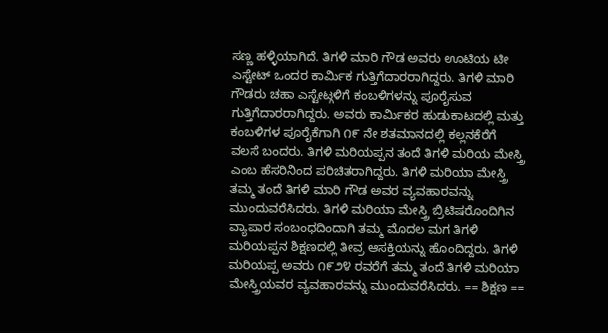ಸಣ್ಣ ಹಳ್ಳಿಯಾಗಿದೆ. ತಿಗಳಿ ಮಾರಿ ಗೌಡ ಅವರು ಊಟಿಯ ಟೀ ಎಸ್ಟೇಟ್ ಒಂದರ ಕಾರ್ಮಿಕ ಗುತ್ತಿಗೆದಾರರಾಗಿದ್ದರು. ತಿಗಳಿ ಮಾರಿ ಗೌಡರು ಚಹಾ ಎಸ್ಟೇಟ್ಗಳಿಗೆ ಕಂಬಳಿಗಳನ್ನು ಪೂರೈಸುವ ಗುತ್ತಿಗೆದಾರರಾಗಿದ್ದರು. ಅವರು ಕಾರ್ಮಿಕರ ಹುಡುಕಾಟದಲ್ಲಿ ಮತ್ತು ಕಂಬಳಿಗಳ ಪೂರೈಕೆಗಾಗಿ ೧೯ ನೇ ಶತಮಾನದಲ್ಲಿ ಕಲ್ಲನಕೆರೆಗೆ ವಲಸೆ ಬಂದರು. ತಿಗಳಿ ಮರಿಯಪ್ಪನ ತಂದೆ ತಿಗಳಿ ಮರಿಯ ಮೇಸ್ತ್ರಿ ಎಂಬ ಹೆಸರಿನಿಂದ ಪರಿಚಿತರಾಗಿದ್ದರು. ತಿಗಳಿ ಮರಿಯಾ ಮೇಸ್ತ್ರಿ ತಮ್ಮ ತಂದೆ ತಿಗಳಿ ಮಾರಿ ಗೌಡ ಅವರ ವ್ಯವಹಾರವನ್ನು ಮುಂದುವರೆಸಿದರು. ತಿಗಳಿ ಮರಿಯಾ ಮೇಸ್ತ್ರಿ ಬ್ರಿಟಿಷರೊಂದಿಗಿನ ವ್ಯಾಪಾರ ಸಂಬಂಧದಿಂದಾಗಿ ತಮ್ಮ ಮೊದಲ ಮಗ ತಿಗಳಿ ಮರಿಯಪ್ಪನ ಶಿಕ್ಷಣದಲ್ಲಿ ತೀವ್ರ ಆಸಕ್ತಿಯನ್ನು ಹೊಂದಿದ್ದರು. ತಿಗಳಿ ಮರಿಯಪ್ಪ ಅವರು ೧೯೨೪ ರವರೆಗೆ ತಮ್ಮ ತಂದೆ ತಿಗಳಿ ಮರಿಯಾ ಮೇಸ್ತ್ರಿಯವರ ವ್ಯವಹಾರವನ್ನು ಮುಂದುವರೆಸಿದರು. == ಶಿಕ್ಷಣ ==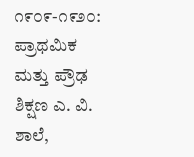೧೯೦೯-೧೯೨೦: ಪ್ರಾಥಮಿಕ ಮತ್ತು ಪ್ರೌಢ ಶಿಕ್ಷಣ ಎ. ವಿ. ಶಾಲೆ,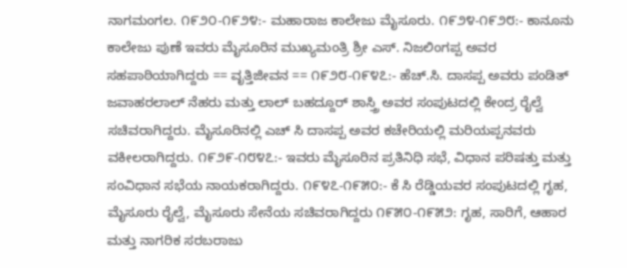ನಾಗಮಂಗಲ. ೧೯೨೦-೧೯೨೪:- ಮಹಾರಾಜ ಕಾಲೇಜು ಮೈಸೂರು. ೧೯೨೪-೧೯೨೮:- ಕಾನೂನು ಕಾಲೇಜು ಪುಣೆ ಇವರು ಮೈಸೂರಿನ ಮುಖ್ಯಮಂತ್ರಿ ಶ್ರೀ ಎಸ್. ನಿಜಲಿಂಗಪ್ಪ ಅವರ ಸಹಪಾಠಿಯಾಗಿದ್ದರು == ವೃತ್ತಿಜೀವನ == ೧೯೨೮-೧೯೪೭:- ಹೆಚ್.ಸಿ. ದಾಸಪ್ಪ ಅವರು ಪಂಡಿತ್ ಜವಾಹರಲಾಲ್ ನೆಹರು ಮತ್ತು ಲಾಲ್ ಬಹದ್ದೂರ್ ಶಾಸ್ತ್ರಿ ಅವರ ಸಂಪುಟದಲ್ಲಿ ಕೇಂದ್ರ ರೈಲ್ವೆ ಸಚಿವರಾಗಿದ್ದರು. ಮೈಸೂರಿನಲ್ಲಿ ಎಚ್‌ ಸಿ ದಾಸಪ್ಪ ಅವರ ಕಚೇರಿಯಲ್ಲಿ ಮರಿಯಪ್ಪನವರು ವಕೀಲರಾಗಿದ್ದರು. ೧೯೨೯-೧೮೪೭:- ಇವರು ಮೈಸೂರಿನ ಪ್ರತಿನಿಧಿ ಸಭೆ, ವಿಧಾನ ಪರಿಷತ್ತು ಮತ್ತು ಸಂವಿಧಾನ ಸಭೆಯ ನಾಯಕರಾಗಿದ್ದರು. ೧೯೪೭-೧೯೫೦:- ಕೆ ಸಿ ರೆಡ್ಡಿಯವರ ಸಂಪುಟದಲ್ಲಿ ಗೃಹ, ಮೈಸೂರು ರೈಲ್ವೆ, ಮೈಸೂರು ಸೇನೆಯ ಸಚಿವರಾಗಿದ್ದರು ೧೯೫೦-೧೯೫೨: ಗೃಹ, ಸಾರಿಗೆ, ಆಹಾರ ಮತ್ತು ನಾಗರಿಕ ಸರಬರಾಜು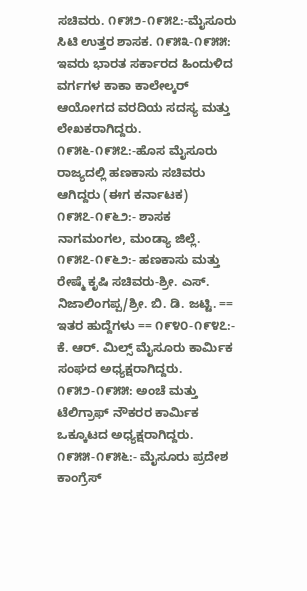ಸಚಿವರು. ೧೯೫೨-೧೯೫೭:-ಮೈಸೂರು ಸಿಟಿ ಉತ್ತರ ಶಾಸಕ. ೧೯೫೩-೧೯೫೫: ಇವರು ಭಾರತ ಸರ್ಕಾರದ ಹಿಂದುಳಿದ ವರ್ಗಗಳ ಕಾಕಾ ಕಾಲೇಲ್ಕರ್ ಆಯೋಗದ ವರದಿಯ ಸದಸ್ಯ ಮತ್ತು ಲೇಖಕರಾಗಿದ್ದರು. ೧೯೫೬-೧೯೫೭:-ಹೊಸ ಮೈಸೂರು ರಾಜ್ಯದಲ್ಲಿ ಹಣಕಾಸು ಸಚಿವರು ಆಗಿದ್ದರು (ಈಗ ಕರ್ನಾಟಕ) ೧೯೫೭-೧೯೬೨:- ಶಾಸಕ ನಾಗಮಂಗಲ, ಮಂಡ್ಯಾ ಜಿಲ್ಲೆ. ೧೯೫೭-೧೯೬೨:- ಹಣಕಾಸು ಮತ್ತು ರೇಷ್ಮೆ ಕೃಷಿ ಸಚಿವರು-ಶ್ರೀ. ಎಸ್. ನಿಜಾಲಿಂಗಪ್ಪ/ಶ್ರೀ. ಬಿ. ಡಿ. ಜಟ್ಟಿ. == ಇತರ ಹುದ್ದೆಗಳು == ೧೯೪೦-೧೯೪೭:- ಕೆ. ಆರ್. ಮಿಲ್ಸ್ ಮೈಸೂರು ಕಾರ್ಮಿಕ ಸಂಘದ ಅಧ್ಯಕ್ಷರಾಗಿದ್ದರು. ೧೯೫೨-೧೯೫೫: ಅಂಚೆ ಮತ್ತು ಟೆಲಿಗ್ರಾಫ್ ನೌಕರರ ಕಾರ್ಮಿಕ ಒಕ್ಕೂಟದ ಅಧ್ಯಕ್ಷರಾಗಿದ್ದರು. ೧೯೫೫-೧೯೫೬:- ಮೈಸೂರು ಪ್ರದೇಶ ಕಾಂಗ್ರೆಸ್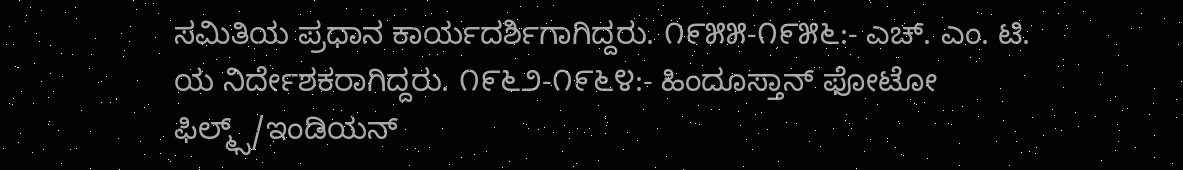ಸಮಿತಿಯ ಪ್ರಧಾನ ಕಾರ್ಯದರ್ಶಿಗಾಗಿದ್ದರು. ೧೯೫೫-೧೯೫೬:- ಎಚ್. ಎಂ. ಟಿ. ಯ ನಿರ್ದೇಶಕರಾಗಿದ್ದರು. ೧೯೬೨-೧೯೬೪:- ಹಿಂದೂಸ್ತಾನ್ ಫೋಟೋ ಫಿಲ್ಮ್ಸ್/ಇಂಡಿಯನ್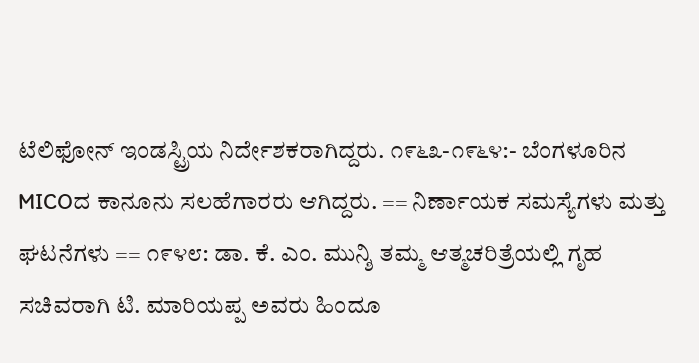ಟೆಲಿಫೋನ್ ಇಂಡಸ್ಟ್ರಿಯ ನಿರ್ದೇಶಕರಾಗಿದ್ದರು. ೧೯೬೩-೧೯೬೪:- ಬೆಂಗಳೂರಿನ MICOದ ಕಾನೂನು ಸಲಹೆಗಾರರು ಆಗಿದ್ದರು. == ನಿರ್ಣಾಯಕ ಸಮಸ್ಯೆಗಳು ಮತ್ತು ಘಟನೆಗಳು == ೧೯೪೮: ಡಾ. ಕೆ. ಎಂ. ಮುನ್ಶಿ ತಮ್ಮ ಆತ್ಮಚರಿತ್ರೆಯಲ್ಲಿ ಗೃಹ ಸಚಿವರಾಗಿ ಟಿ. ಮಾರಿಯಪ್ಪ ಅವರು ಹಿಂದೂ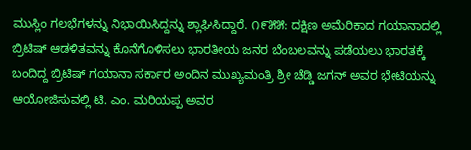ಮುಸ್ಲಿಂ ಗಲಭೆಗಳನ್ನು ನಿಭಾಯಿಸಿದ್ದನ್ನು ಶ್ಲಾಘಿಸಿದ್ದಾರೆ. ೧೯೫೫: ದಕ್ಷಿಣ ಅಮೆರಿಕಾದ ಗಯಾನಾದಲ್ಲಿ ಬ್ರಿಟಿಷ್ ಆಡಳಿತವನ್ನು ಕೊನೆಗೊಳಿಸಲು ಭಾರತೀಯ ಜನರ ಬೆಂಬಲವನ್ನು ಪಡೆಯಲು ಭಾರತಕ್ಕೆ ಬಂದಿದ್ದ ಬ್ರಿಟಿಷ್ ಗಯಾನಾ ಸರ್ಕಾರ ಅಂದಿನ ಮುಖ್ಯಮಂತ್ರಿ ಶ್ರೀ ಚೆಡ್ಡಿ ಜಗನ್ ಅವರ ಭೇಟಿಯನ್ನು ಆಯೋಜಿಸುವಲ್ಲಿ ಟಿ. ಎಂ. ಮರಿಯಪ್ಪ ಅವರ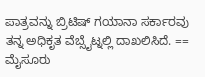ಪಾತ್ರವನ್ನು ಬ್ರಿಟಿಷ್ ಗಯಾನಾ ಸರ್ಕಾರವು ತನ್ನ ಅಧಿಕೃತ ವೆಬ್ಸೈಟ್ನಲ್ಲಿ ದಾಖಲಿಸಿದೆ. == ಮೈಸೂರು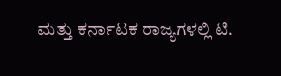ಮತ್ತು ಕರ್ನಾಟಕ ರಾಜ್ಯಗಳಲ್ಲಿ ಟಿ.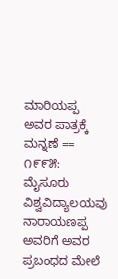ಮಾರಿಯಪ್ಪ ಅವರ ಪಾತ್ರಕ್ಕೆ ಮನ್ನಣೆ == ೧೯೯೫: ಮೈಸೂರು ವಿಶ್ವವಿದ್ಯಾಲಯವು ನಾರಾಯಣಪ್ಪ ಅವರಿಗೆ ಅವರ ಪ್ರಬಂಧದ ಮೇಲೆ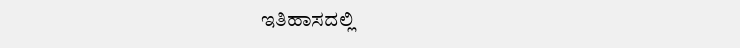ಇತಿಹಾಸದಲ್ಲಿ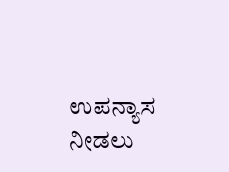ಉಪನ್ಯಾಸ ನೀಡಲು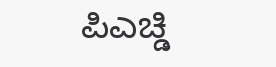ಪಿಎಚ್ಡಿ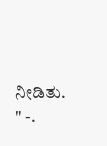ನೀಡಿತು. " -.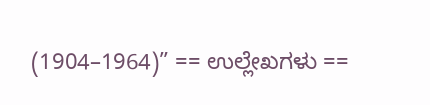(1904–1964)” == ಉಲ್ಲೇಖಗಳು ==